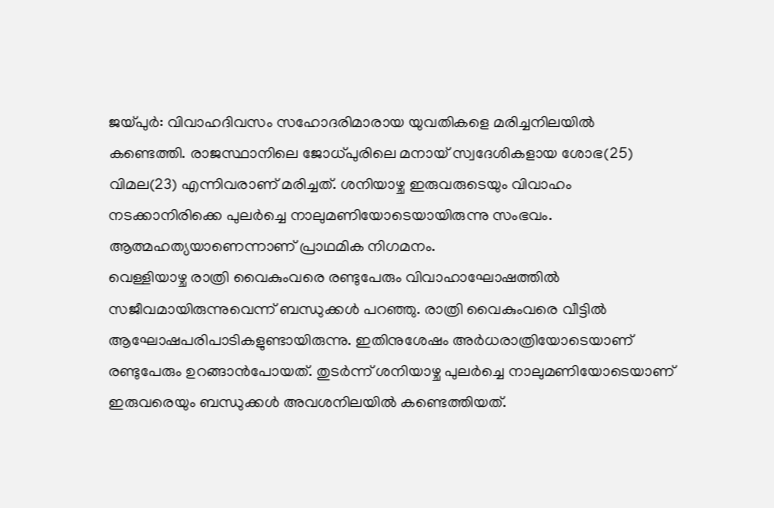ജയ്പുർ: വിവാഹദിവസം സഹോദരിമാരായ യുവതികളെ മരിച്ചനിലയിൽ കണ്ടെത്തി. രാജസ്ഥാനിലെ ജോധ്പുരിലെ മനായ് സ്വദേശികളായ ശോഭ(25) വിമല(23) എന്നിവരാണ് മരിച്ചത്. ശനിയാഴ്ച ഇരുവരുടെയും വിവാഹം നടക്കാനിരിക്കെ പുലർച്ചെ നാലുമണിയോടെയായിരുന്നു സംഭവം. ആത്മഹത്യയാണെന്നാണ് പ്രാഥമിക നിഗമനം.
വെള്ളിയാഴ്ച രാത്രി വൈകുംവരെ രണ്ടുപേരും വിവാഹാഘോഷത്തിൽ സജീവമായിരുന്നുവെന്ന് ബന്ധുക്കൾ പറഞ്ഞു. രാത്രി വൈകുംവരെ വീട്ടിൽ ആഘോഷപരിപാടികളുണ്ടായിരുന്നു. ഇതിനുശേഷം അർധരാത്രിയോടെയാണ് രണ്ടുപേരും ഉറങ്ങാൻപോയത്. തുടർന്ന് ശനിയാഴ്ച പുലർച്ചെ നാലുമണിയോടെയാണ് ഇരുവരെയും ബന്ധുക്കൾ അവശനിലയിൽ കണ്ടെത്തിയത്.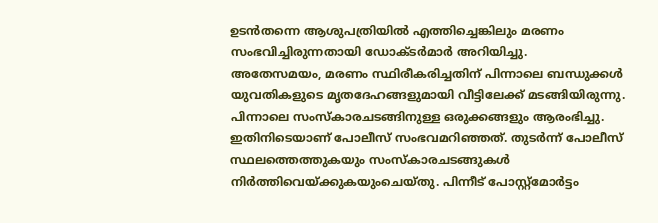ഉടൻതന്നെ ആശുപത്രിയിൽ എത്തിച്ചെങ്കിലും മരണം സംഭവിച്ചിരുന്നതായി ഡോക്ടർമാർ അറിയിച്ചു.
അതേസമയം, മരണം സ്ഥിരീകരിച്ചതിന് പിന്നാലെ ബന്ധുക്കൾ യുവതികളുടെ മൃതദേഹങ്ങളുമായി വീട്ടിലേക്ക് മടങ്ങിയിരുന്നു. പിന്നാലെ സംസ്കാരചടങ്ങിനുള്ള ഒരുക്കങ്ങളും ആരംഭിച്ചു. ഇതിനിടെയാണ് പോലീസ് സംഭവമറിഞ്ഞത്. തുടർന്ന് പോലീസ് സ്ഥലത്തെത്തുകയും സംസ്കാരചടങ്ങുകൾ നിർത്തിവെയ്ക്കുകയുംചെയ്തു. പിന്നീട് പോസ്റ്റ്മോർട്ടം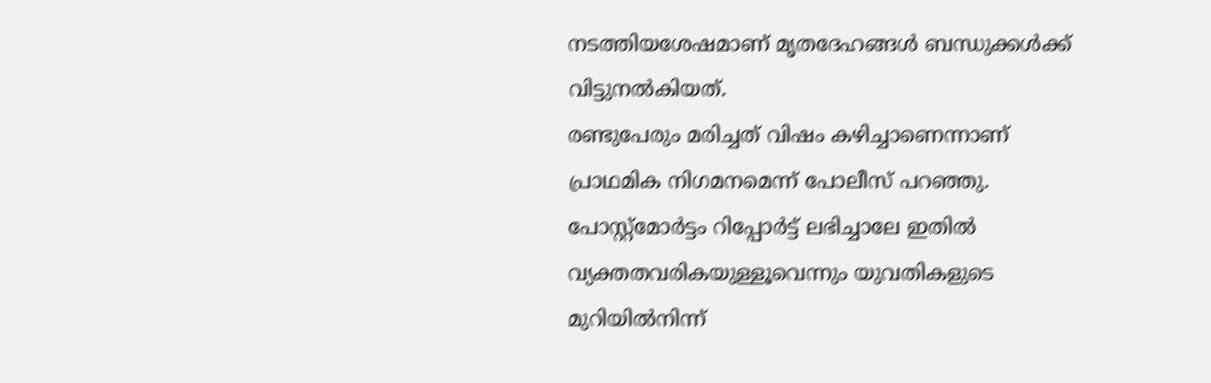നടത്തിയശേഷമാണ് മൃതദേഹങ്ങൾ ബന്ധുക്കൾക്ക് വിട്ടുനൽകിയത്.
രണ്ടുപേരും മരിച്ചത് വിഷം കഴിച്ചാണെന്നാണ് പ്രാഥമിക നിഗമനമെന്ന് പോലീസ് പറഞ്ഞു. പോസ്റ്റ്മോർട്ടം റിപ്പോർട്ട് ലഭിച്ചാലേ ഇതിൽ വ്യക്തതവരികയുള്ളൂവെന്നും യുവതികളുടെ മുറിയിൽനിന്ന്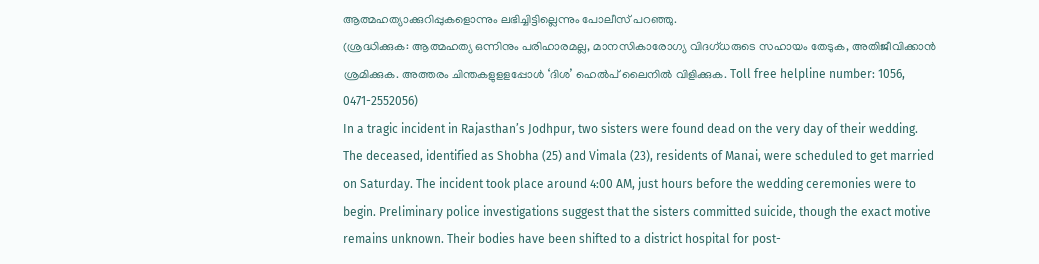ആത്മഹത്യാക്കുറിപ്പുകളൊന്നും ലഭിച്ചിട്ടില്ലെന്നും പോലീസ് പറഞ്ഞു.
(ശ്രദ്ധിക്കുക: ആത്മഹത്യ ഒന്നിനും പരിഹാരമല്ല, മാനസികാരോഗ്യ വിദഗ്ധരുടെ സഹായം തേടുക, അതിജീവിക്കാൻ ശ്രമിക്കുക. അത്തരം ചിന്തകളുളളപ്പോൾ ‘ദിശ’ ഹെൽപ് ലൈനിൽ വിളിക്കുക. Toll free helpline number: 1056, 0471-2552056)
In a tragic incident in Rajasthan’s Jodhpur, two sisters were found dead on the very day of their wedding. The deceased, identified as Shobha (25) and Vimala (23), residents of Manai, were scheduled to get married on Saturday. The incident took place around 4:00 AM, just hours before the wedding ceremonies were to begin. Preliminary police investigations suggest that the sisters committed suicide, though the exact motive remains unknown. Their bodies have been shifted to a district hospital for post-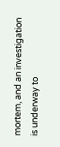mortem, and an investigation is underway to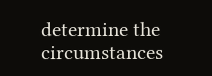determine the circumstances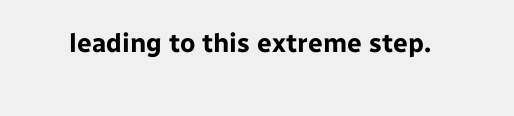leading to this extreme step.